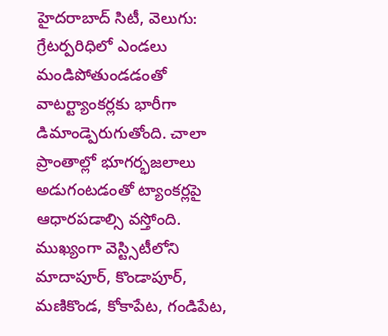హైదరాబాద్ సిటీ, వెలుగు: గ్రేటర్పరిధిలో ఎండలు మండిపోతుండడంతో వాటర్ట్యాంకర్లకు భారీగా డిమాండ్పెరుగుతోంది. చాలా ప్రాంతాల్లో భూగర్భజలాలు అడుగంటడంతో ట్యాంకర్లపై ఆధారపడాల్సి వస్తోంది. ముఖ్యంగా వెస్ట్సిటీలోని మాదాపూర్, కొండాపూర్, మణికొండ, కోకాపేట, గండిపేట,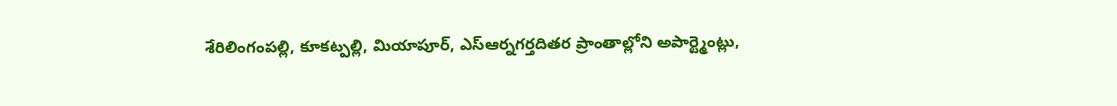శేరిలింగంపల్లి, కూకట్పల్లి, మియాపూర్, ఎస్ఆర్నగర్తదితర ప్రాంతాల్లోని అపార్ట్మెంట్లు,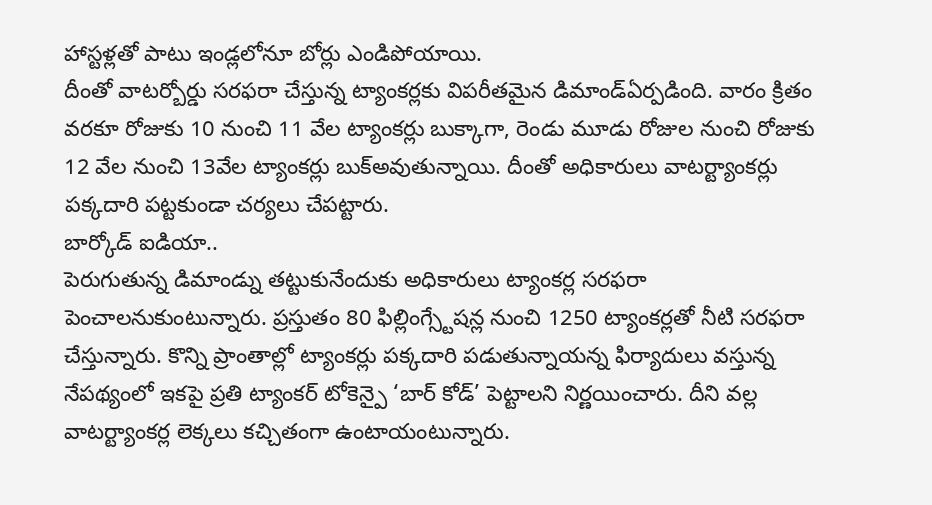హాస్టళ్లతో పాటు ఇండ్లలోనూ బోర్లు ఎండిపోయాయి.
దీంతో వాటర్బోర్డు సరఫరా చేస్తున్న ట్యాంకర్లకు విపరీతమైన డిమాండ్ఏర్పడింది. వారం క్రితం వరకూ రోజుకు 10 నుంచి 11 వేల ట్యాంకర్లు బుక్కాగా, రెండు మూడు రోజుల నుంచి రోజుకు 12 వేల నుంచి 13వేల ట్యాంకర్లు బుక్అవుతున్నాయి. దీంతో అధికారులు వాటర్ట్యాంకర్లు పక్కదారి పట్టకుండా చర్యలు చేపట్టారు.
బార్కోడ్ ఐడియా..
పెరుగుతున్న డిమాండ్ను తట్టుకునేందుకు అధికారులు ట్యాంకర్ల సరఫరా పెంచాలనుకుంటున్నారు. ప్రస్తుతం 80 ఫిల్లింగ్స్టేషన్ల నుంచి 1250 ట్యాంకర్లతో నీటి సరఫరా చేస్తున్నారు. కొన్ని ప్రాంతాల్లో ట్యాంకర్లు పక్కదారి పడుతున్నాయన్న ఫిర్యాదులు వస్తున్న నేపథ్యంలో ఇకపై ప్రతి ట్యాంకర్ టోకెన్పై ‘బార్ కోడ్’ పెట్టాలని నిర్ణయించారు. దీని వల్ల వాటర్ట్యాంకర్ల లెక్కలు కచ్చితంగా ఉంటాయంటున్నారు.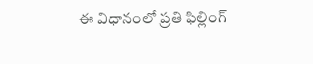ఈ విధానంలో ప్రతి ఫిల్లింగ్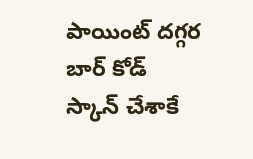పాయింట్ దగ్గర బార్ కోడ్ స్కాన్ చేశాకే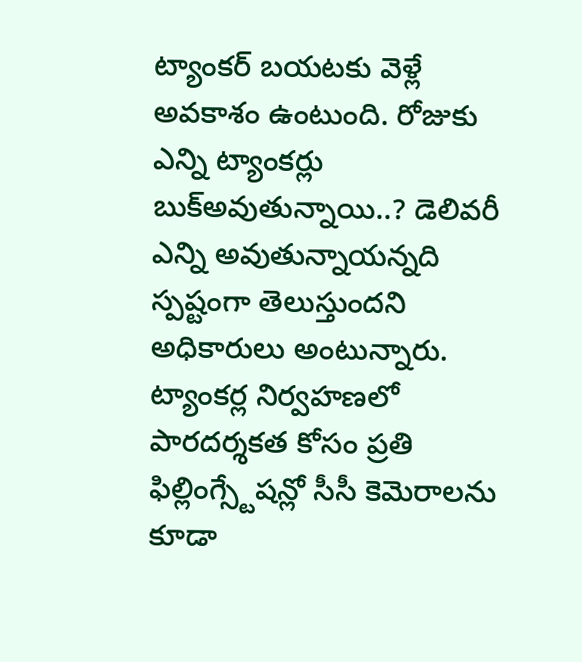ట్యాంకర్ బయటకు వెళ్లే అవకాశం ఉంటుంది. రోజుకు ఎన్ని ట్యాంకర్లు బుక్అవుతున్నాయి..? డెలివరీ ఎన్ని అవుతున్నాయన్నది స్పష్టంగా తెలుస్తుందని అధికారులు అంటున్నారు. ట్యాంకర్ల నిర్వహణలో పారదర్శకత కోసం ప్రతి ఫిల్లింగ్స్టేషన్లో సీసీ కెమెరాలను కూడా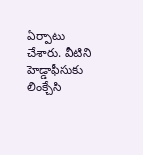ఏర్పాటు చేశారు. వీటిని హెడ్డాఫీసుకు లింక్చేసి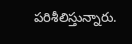పరిశీలిస్తున్నారు.